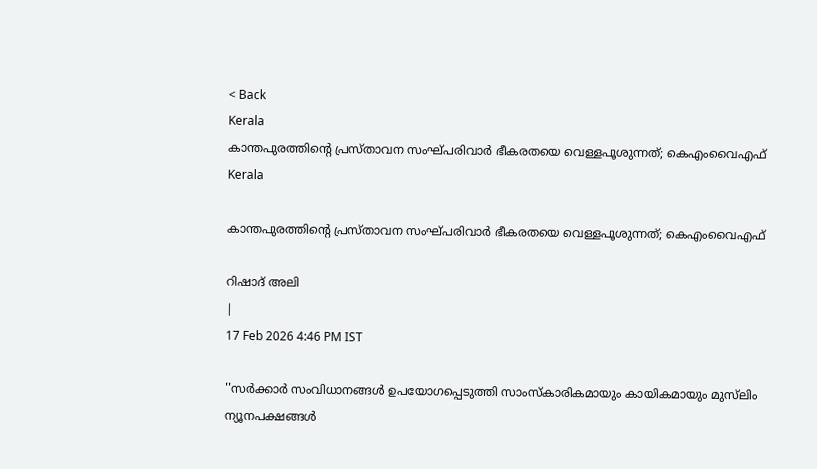< Back
Kerala
കാന്തപുരത്തിന്റെ പ്രസ്താവന സംഘ്പരിവാർ ഭീകരതയെ വെള്ളപൂശുന്നത്; കെഎംവൈഎഫ്
Kerala

കാന്തപുരത്തിന്റെ പ്രസ്താവന സംഘ്പരിവാർ ഭീകരതയെ വെള്ളപൂശുന്നത്; കെഎംവൈഎഫ്

റിഷാദ് അലി
|
17 Feb 2026 4:46 PM IST

''സർക്കാർ സംവിധാനങ്ങൾ ഉപയോഗപ്പെടുത്തി സാംസ്കാരികമായും കായികമായും മുസ്‌ലിം ന്യൂനപക്ഷങ്ങൾ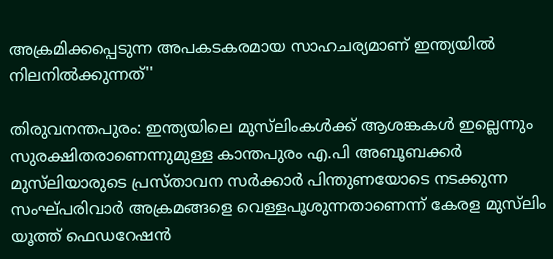അക്രമിക്കപ്പെടുന്ന അപകടകരമായ സാഹചര്യമാണ് ഇന്ത്യയിൽ നിലനിൽക്കുന്നത്''

തിരുവനന്തപുരം: ഇന്ത്യയിലെ മുസ്‌ലിംകള്‍ക്ക്‌ ആശങ്കകൾ ഇല്ലെന്നും സുരക്ഷിതരാണെന്നുമുള്ള കാന്തപുരം എ.പി അബൂബക്കർ മുസ്‌ലിയാരുടെ പ്രസ്താവന സർക്കാർ പിന്തുണയോടെ നടക്കുന്ന സംഘ്പരിവാർ അക്രമങ്ങളെ വെള്ളപൂശുന്നതാണെന്ന് കേരള മുസ്‌ലിം യൂത്ത് ഫെഡറേഷൻ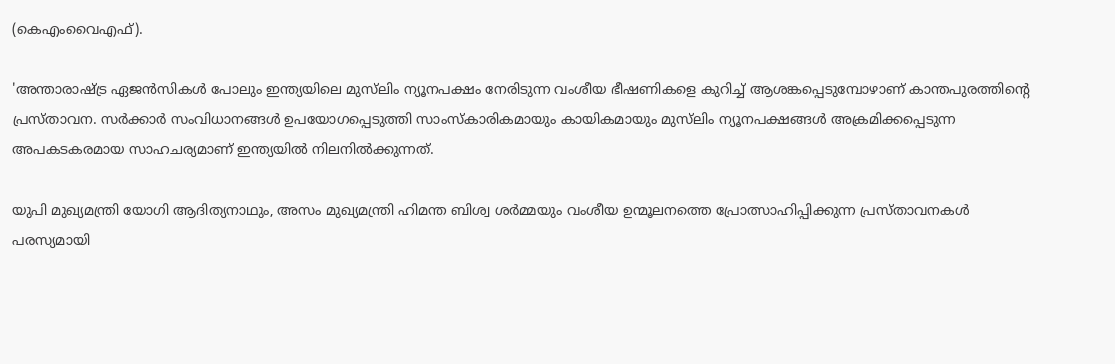(കെഎംവൈഎഫ്).

'അന്താരാഷ്ട്ര ഏജൻസികൾ പോലും ഇന്ത്യയിലെ മുസ്‌ലിം ന്യൂനപക്ഷം നേരിടുന്ന വംശീയ ഭീഷണികളെ കുറിച്ച് ആശങ്കപ്പെടുമ്പോഴാണ് കാന്തപുരത്തിന്റെ പ്രസ്താവന. സർക്കാർ സംവിധാനങ്ങൾ ഉപയോഗപ്പെടുത്തി സാംസ്കാരികമായും കായികമായും മുസ്‌ലിം ന്യൂനപക്ഷങ്ങൾ അക്രമിക്കപ്പെടുന്ന അപകടകരമായ സാഹചര്യമാണ് ഇന്ത്യയിൽ നിലനിൽക്കുന്നത്.

യുപി മുഖ്യമന്ത്രി യോഗി ആദിത്യനാഥും, അസം മുഖ്യമന്ത്രി ഹിമന്ത ബിശ്വ ശർമ്മയും വംശീയ ഉന്മൂലനത്തെ പ്രോത്സാഹിപ്പിക്കുന്ന പ്രസ്താവനകൾ പരസ്യമായി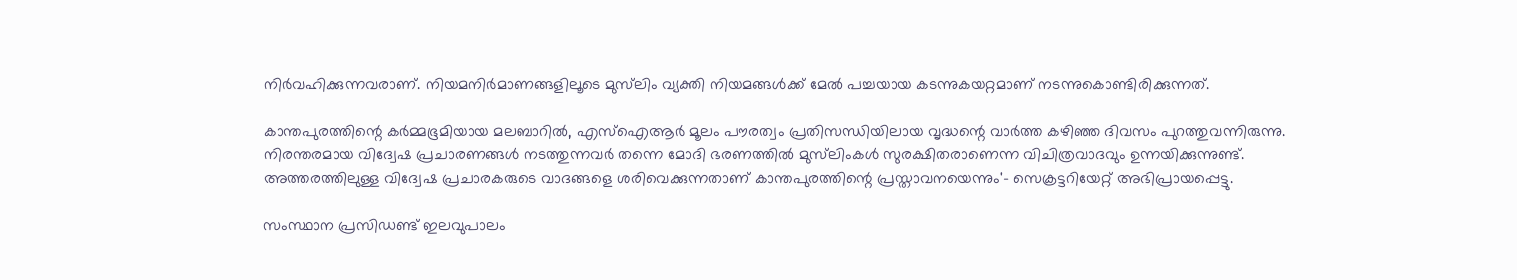നിർവഹിക്കുന്നവരാണ്. നിയമനിർമാണങ്ങളിലൂടെ മുസ്‌ലിം വ്യക്തി നിയമങ്ങൾക്ക് മേൽ പച്ചയായ കടന്നുകയറ്റമാണ് നടന്നുകൊണ്ടിരിക്കുന്നത്.

കാന്തപുരത്തിന്റെ കർമ്മഭൂമിയായ മലബാറിൽ, എസ്ഐആർ മൂലം പൗരത്വം പ്രതിസന്ധിയിലായ വൃദ്ധന്റെ വാർത്ത കഴിഞ്ഞ ദിവസം പുറത്തുവന്നിരുന്നു. നിരന്തരമായ വിദ്വേഷ പ്രചാരണങ്ങൾ നടത്തുന്നവർ തന്നെ മോദി ഭരണത്തിൽ മുസ്‌ലിംകൾ സുരക്ഷിതരാണെന്ന വിചിത്രവാദവും ഉന്നയിക്കുന്നുണ്ട്. അത്തരത്തിലുള്ള വിദ്വേഷ പ്രചാരകരുടെ വാദങ്ങളെ ശരിവെക്കുന്നതാണ് കാന്തപുരത്തിന്റെ പ്രസ്താവനയെന്നും'- സെക്രട്ടറിയേറ്റ് അഭിപ്രായപ്പെട്ടു.

സംസ്ഥാന പ്രസിഡണ്ട് ഇലവുപാലം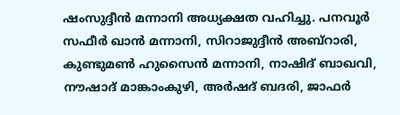ഷംസുദ്ദീൻ മന്നാനി അധ്യക്ഷത വഹിച്ചു. പനവൂർ സഫീർ ഖാൻ മന്നാനി, സിറാജുദ്ദീൻ അബ്റാരി, കുണ്ടുമൺ ഹുസൈൻ മന്നാനി, നാഷിദ് ബാഖവി, നൗഷാദ് മാങ്കാംകുഴി, അർഷദ് ബദരി, ജാഫർ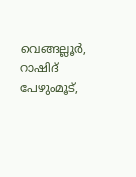വെങ്ങല്ലൂർ, റാഷിദ് പേഴുംമൂട്,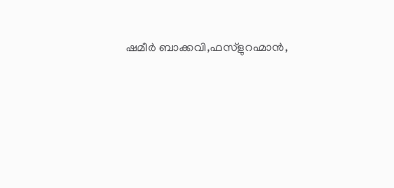ഷമീർ ബാക്കവി,ഫസ്ളുറഹ്മാൻ,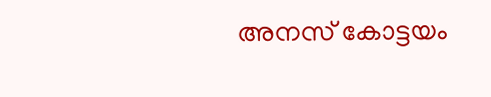അനസ് കോട്ടയം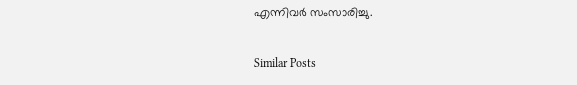എന്നിവർ സംസാരിച്ചു.

Similar Posts